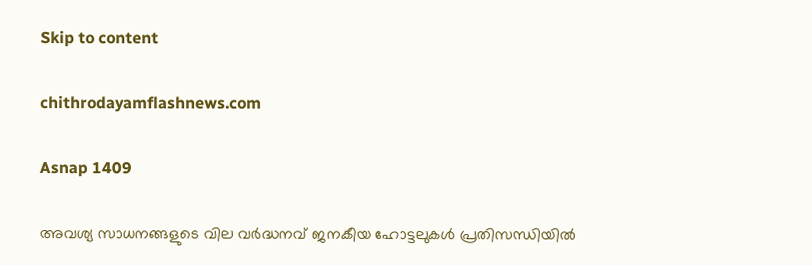Skip to content

chithrodayamflashnews.com

Asnap 1409

അവശ്യ സാധനങ്ങളുടെ വില വർദ്ധനവ് ജനകീയ ഹോട്ടലുകൾ പ്രതിസന്ധിയിൽ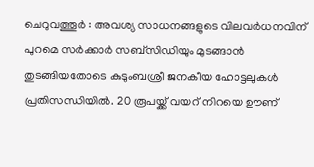ചെറുവത്തൂർ : അവശ്യ സാധനങ്ങളുടെ വിലവര്‍ധനവിന് പുറമെ സര്‍ക്കാര്‍ സബ്‌സിഡിയും മുടങ്ങാന്‍ തുടങ്ങിയതോടെ കുടുംബശ്രീ ജനകീയ ഹോട്ടലുകള്‍ പ്രതിസന്ധിയില്‍. 20 രൂപയ്ക്ക് വയറ് നിറയെ ഊണ്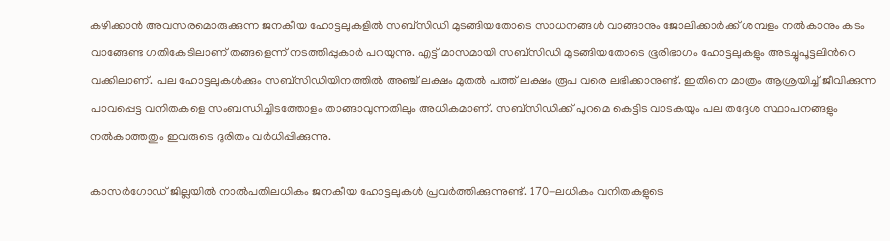കഴിക്കാന്‍ അവസരമൊരുക്കുന്ന ജനകീയ ഹോട്ടലുകളില്‍ സബ്‌സിഡി മുടങ്ങിയതോടെ സാധനങ്ങള്‍ വാങ്ങാനും ജോലിക്കാര്‍ക്ക് ശമ്പളം നല്‍കാനും കടം വാങ്ങേണ്ട ഗതികേടിലാണ് തങ്ങളെന്ന് നടത്തിപ്പുകാര്‍ പറയുന്നു. എട്ട് മാസമായി സബ്‌സിഡി മുടങ്ങിയതോടെ ഭൂരിഭാഗം ഹോട്ടലുകളും അടച്ചുപൂട്ടലിന്‍റെ വക്കിലാണ്. പല ഹോട്ടലുകള്‍ക്കും സബ്‌സിഡിയിനത്തില്‍ അഞ്ച് ലക്ഷം മുതല്‍ പത്ത് ലക്ഷം രൂപ വരെ ലഭിക്കാനുണ്ട്. ഇതിനെ മാത്രം ആശ്രയിച്ച് ജീവിക്കുന്ന പാവപ്പെട്ട വനിതകളെ സംബന്ധിച്ചിടത്തോളം താങ്ങാവുന്നതിലും അധികമാണ്. സബ്‌സിഡിക്ക് പുറമെ കെട്ടിട വാടകയും പല തദ്ദേശ സ്ഥാപനങ്ങളും നല്‍കാത്തതും ഇവരുടെ ദുരിതം വര്‍ധിപ്പിക്കുന്നു.

കാസർഗോഡ് ജില്ലയില്‍ നാല്‍പതിലധികം ജനകീയ ഹോട്ടലുകള്‍ പ്രവര്‍ത്തിക്കുന്നുണ്ട്. 170-ലധികം വനിതകളുടെ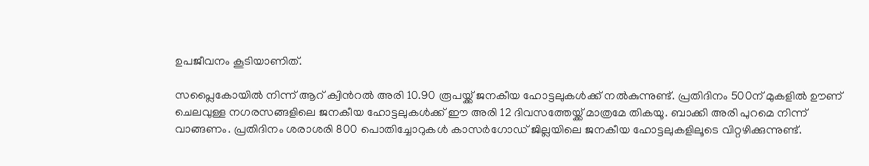ഉപജീവനം കൂടിയാണിത്.

സപ്ലൈകോയില്‍ നിന്ന് ആറ് ക്വിന്‍റല്‍ അരി 10.90 രൂപയ്ക്ക് ജനകീയ ഹോട്ടലുകള്‍ക്ക് നല്‍കുന്നുണ്ട്. പ്രതിദിനം 500ന് മുകളില്‍ ഊണ് ചെലവുള്ള നഗരസങ്ങളിലെ ജനകീയ ഹോട്ടലുകള്‍ക്ക് ഈ അരി 12 ദിവസത്തേയ്ക്ക് മാത്രമേ തികയൂ. ബാക്കി അരി പുറമെ നിന്ന് വാങ്ങണം. പ്രതിദിനം ശരാശരി 800 പൊതിച്ചോറുകള്‍ കാസർഗോഡ് ജില്ലയിലെ ജനകീയ ഹോട്ടലുകളിലൂടെ വിറ്റഴിക്കുന്നുണ്ട്.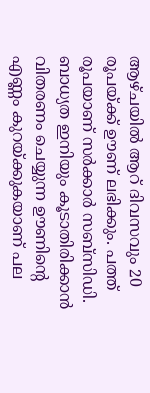ആഴ്ചയില്‍ ആറ് ദിവസവും 20 രൂപയ്ക്ക് ഊണ് ലഭിക്കും. പത്ത് രൂപയാണ് സര്‍ക്കാര്‍ സബ്‌സിഡി. ബാധ്യത ഇനിയും കൂടാതിരിക്കാന്‍ വിതരണം ചെയ്യുന്ന ഊണിന്‍റെ എണ്ണം കുറയ്ക്കുകയാണ് പല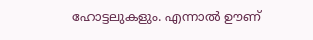ഹോട്ടലുകളും. എന്നാല്‍ ഊണ്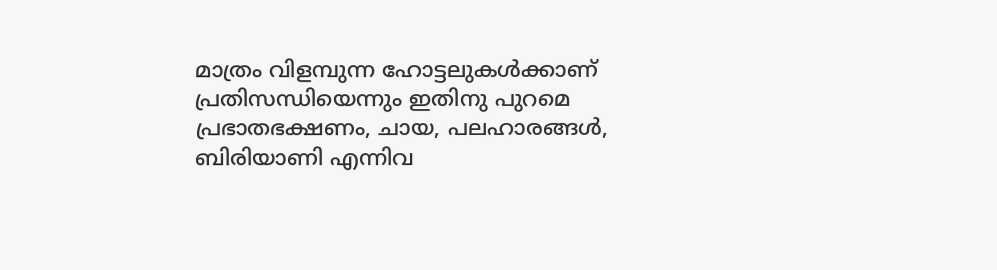മാത്രം വിളമ്പുന്ന ഹോട്ടലുകള്‍ക്കാണ് പ്രതിസന്ധിയെന്നും ഇതിനു പുറമെ പ്രഭാതഭക്ഷണം, ചായ, പലഹാരങ്ങള്‍, ബിരിയാണി എന്നിവ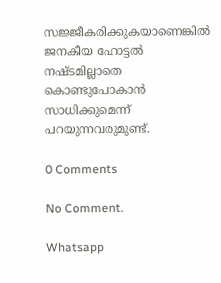സജ്ജീകരിക്കുകയാണെങ്കില്‍ ജനകീയ ഹോട്ടല്‍ നഷ്ടമില്ലാതെ കൊണ്ടുപോകാന്‍ സാധിക്കുമെന്ന് പറയുന്നവരുമുണ്ട്.

0 Comments

No Comment.

Whatsapp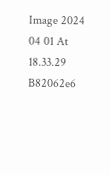Image 2024 04 01 At 18.33.29 B82062e6